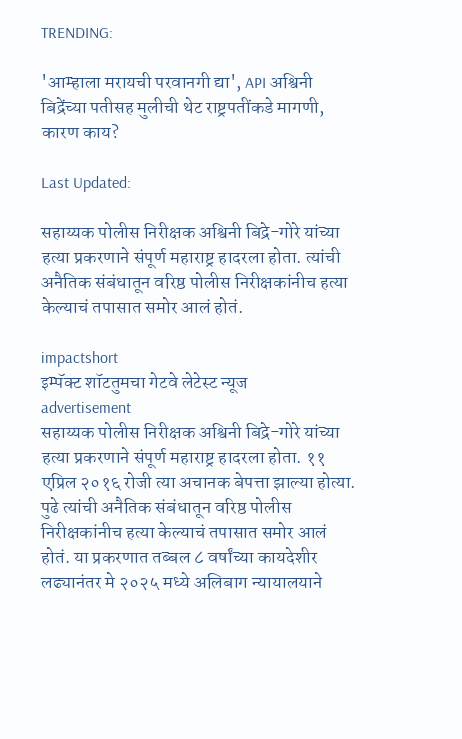TRENDING:

'आम्हाला मरायची परवानगी द्या', API अश्विनी बिद्रेंच्या पतीसह मुलीची थेट राष्ट्रपतींकडे मागणी, कारण काय?

Last Updated:

सहाय्यक पोलीस निरीक्षक अश्विनी बिद्रे-गोरे यांच्या हत्या प्रकरणाने संपूर्ण महाराष्ट्र हादरला होता. त्यांची अनैतिक संबंधातून वरिष्ठ पोलीस निरीक्षकांनीच हत्या केल्याचं तपासात समोर आलं होतं.

impactshort
इम्पॅक्ट शॉटतुमचा गेटवे लेटेस्ट न्यूज
advertisement
सहाय्यक पोलीस निरीक्षक अश्विनी बिद्रे-गोरे यांच्या हत्या प्रकरणाने संपूर्ण महाराष्ट्र हादरला होता. ११ एप्रिल २०१६ रोजी त्या अचानक बेपत्ता झाल्या होत्या. पुढे त्यांची अनैतिक संबंधातून वरिष्ठ पोलीस निरीक्षकांनीच हत्या केल्याचं तपासात समोर आलं होतं. या प्रकरणात तब्बल ८ वर्षांच्या कायदेशीर लढ्यानंतर मे २०२५ मध्ये अलिबाग न्यायालयाने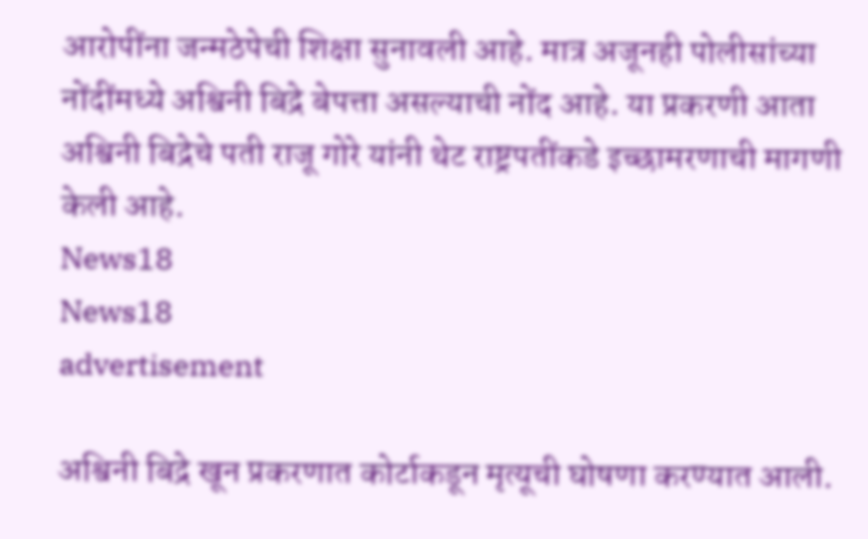आरोपींना जन्मठेपेची शिक्षा सुनावली आहे. मात्र अजूनही पोलीसांच्या नोंदींमध्ये अश्विनी बिद्रे बेपत्ता असल्याची नोंद आहे. या प्रकरणी आता अश्विनी बिद्रेचे पती राजू गोरे यांनी थेट राष्ट्रपतींकडे इच्छामरणाची मागणी केली आहे.
News18
News18
advertisement

अश्विनी बिद्रे खून प्रकरणात कोर्टाकडून मृत्यूची घोषणा करण्यात आली.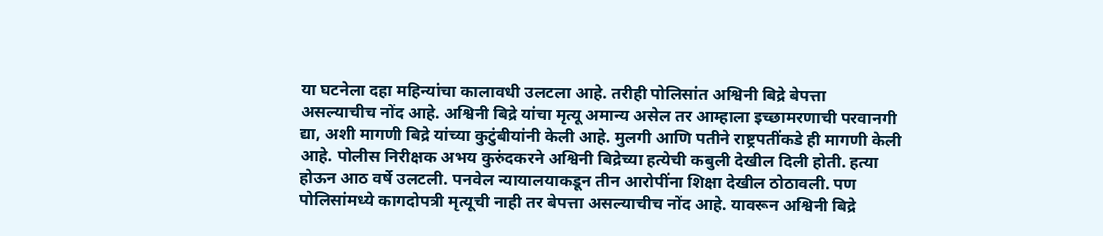या घटनेला दहा महिन्यांचा कालावधी उलटला आहे. तरीही पोलिसांत अश्विनी बिद्रे बेपत्ता असल्याचीच नोंद आहे. अश्विनी बिद्रे यांचा मृत्यू अमान्य असेल तर आम्हाला इच्छामरणाची परवानगी द्या, अशी मागणी बिद्रे यांच्या कुटुंबीयांनी केली आहे. मुलगी आणि पतीने राष्ट्रपतींकडे ही मागणी केली आहे. पोलीस निरीक्षक अभय कुरुंदकरने अश्विनी बिद्रेच्या हत्येची कबुली देखील दिली होती. हत्या होऊन आठ वर्षे उलटली. पनवेल न्यायालयाकडून तीन आरोपींना शिक्षा देखील ठोठावली. पण पोलिसांमध्ये कागदोपत्री मृत्यूची नाही तर बेपत्ता असल्याचीच नोंद आहे. यावरून अश्विनी बिद्रे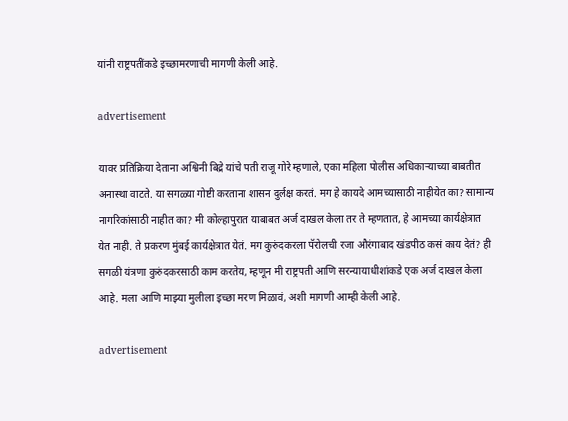यांनी राष्ट्रपतींकडे इच्छामरणाची मागणी केली आहे.

advertisement

यावर प्रतिक्रिया देताना अश्विनी बिद्रे यांचे पती राजू गोरे म्हणाले, एका महिला पोलीस अधिकाऱ्याच्या बाबतीत अनास्था वाटते. या सगळ्या गोष्टी करताना शासन दुर्लक्ष करतं. मग हे कायदे आमच्यासाठी नाहीयेत का? सामान्य नागरिकांसाठी नाहीत का? मी कोल्हापुरात याबाबत अर्ज दाखल केला तर ते म्हणतात, हे आमच्या कार्यक्षेत्रात येत नाही. ते प्रकरण मुंबई कार्यक्षेत्रात येतं. मग कुरुंदकरला पॅरोलची रजा औरंगाबाद खंडपीठ कसं काय देतं? ही सगळी यंत्रणा कुरुंदकरसाठी काम करतेय, म्हणून मी राष्ट्रपती आणि सरन्यायाधीशांकडे एक अर्ज दाखल केला आहे. मला आणि माझ्या मुलीला इच्छा मरण मिळावं, अशी मागणी आम्ही केली आहे.

advertisement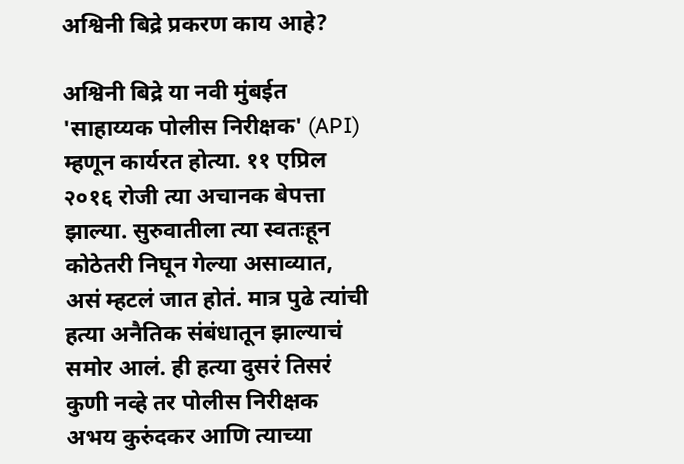अश्विनी बिद्रे प्रकरण काय आहे?

अश्विनी बिद्रे या नवी मुंबईत 'साहाय्यक पोलीस निरीक्षक' (API) म्हणून कार्यरत होत्या. ११ एप्रिल २०१६ रोजी त्या अचानक बेपत्ता झाल्या. सुरुवातीला त्या स्वतःहून कोठेतरी निघून गेल्या असाव्यात, असं म्हटलं जात होतं. मात्र पुढे त्यांची हत्या अनैतिक संबंधातून झाल्याचं समोर आलं. ही हत्या दुसरं तिसरं कुणी नव्हे तर पोलीस निरीक्षक अभय कुरुंदकर आणि त्याच्या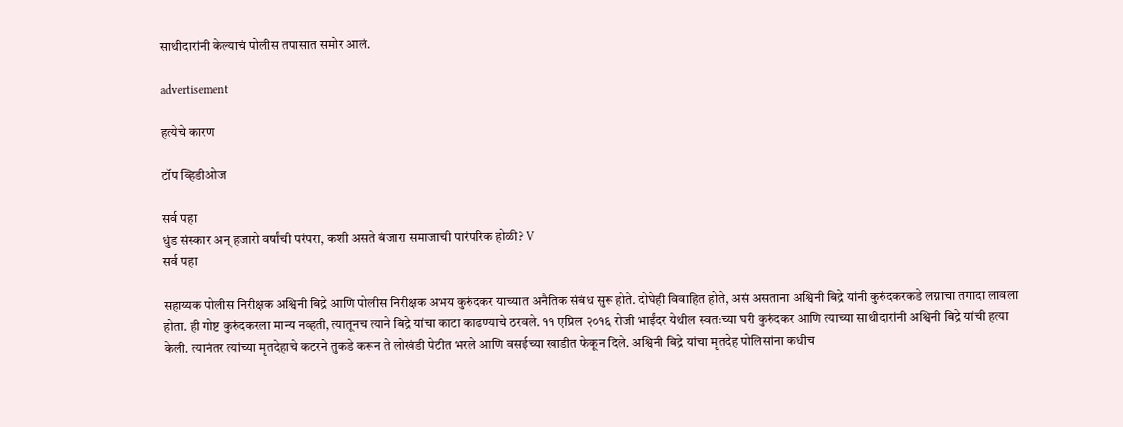साथीदारांनी केल्याचं पोलीस तपासात समोर आलं.

advertisement

हत्येचे कारण

टॉप व्हिडीओज

सर्व पहा
धुंड संस्कार अन् हजारो वर्षांची परंपरा, कशी असते बंजारा समाजाची पारंपरिक होळी? V
सर्व पहा

सहाय्यक पोलीस निरीक्षक अश्विनी बिद्रे आणि पोलीस निरीक्षक अभय कुरुंदकर याच्यात अनैतिक संबंध सुरू होते. दोघेही विवाहित होते, असं असताना अश्विनी बिद्रे यांनी कुरुंदकरकडे लग्नाचा तगादा लावला होता. ही गोष्ट कुरुंदकरला मान्य नव्हती, त्यातूनच त्याने बिद्रे यांचा काटा काढण्याचे ठरवले. ११ एप्रिल २०१६ रोजी भाईंदर येथील स्वतःच्या घरी कुरुंदकर आणि त्याच्या साथीदारांनी अश्विनी बिद्रे यांची हत्या केली. त्यानंतर त्यांच्या मृतदेहाचे कटरने तुकडे करून ते लोखंडी पेटीत भरले आणि वसईच्या खाडीत फेकून दिले. अश्विनी बिद्रे यांचा मृतदेह पोलिसांना कधीच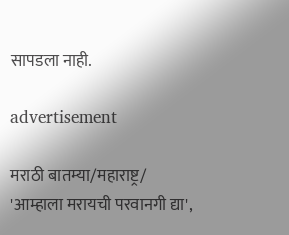सापडला नाही.

advertisement

मराठी बातम्या/महाराष्ट्र/
'आम्हाला मरायची परवानगी द्या',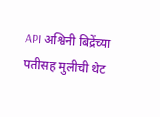API अश्विनी बिद्रेंच्या पतीसह मुलीची थेट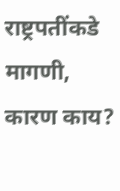राष्ट्रपतींकडे मागणी, कारण काय?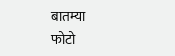बातम्या
फोटो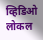व्हिडिओ
लोकल